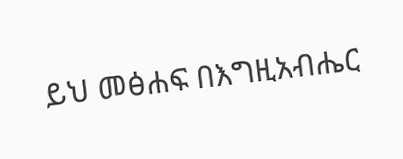ይህ መፅሐፍ በእግዚአብሔር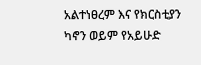አልተነፀረም እና የክርስቲያን ካኖን ወይም የአይሁድ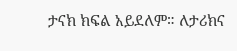ታናክ ክፍል አይደለም። ለታሪክና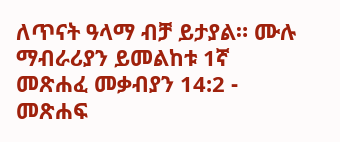ለጥናት ዓላማ ብቻ ይታያል። ሙሉ ማብራሪያን ይመልከቱ 1ኛ መጽሐፈ መቃብያን 14:2 - መጽሐፍ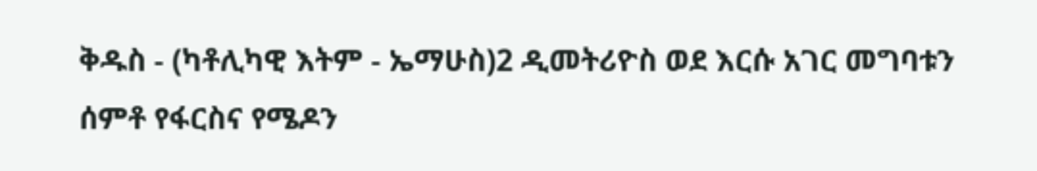ቅዱስ - (ካቶሊካዊ እትም - ኤማሁስ)2 ዲመትሪዮስ ወደ እርሱ አገር መግባቱን ሰምቶ የፋርስና የሜዶን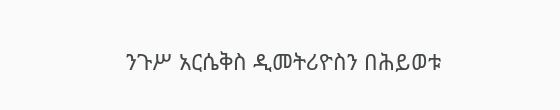ንጉሥ አርሴቅስ ዲመትሪዮስን በሕይወቱ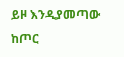ይዞ እንዲያመጣው ከጦር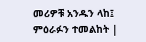መሪዎቹ አንዱን ላከ፤ ምዕራፉን ተመልከት |